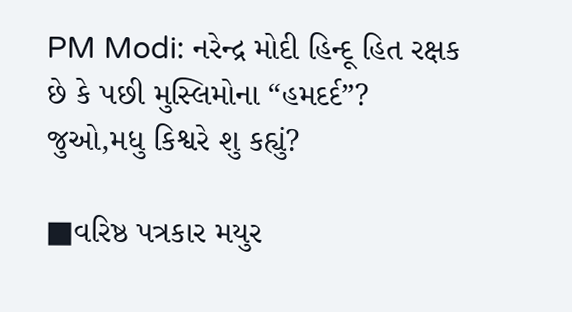PM Modi: નરેન્દ્ર મોદી હિન્દૂ હિત રક્ષક છે કે પછી મુસ્લિમોના “હમદર્દ”? જુઓ,મધુ કિશ્વરે શુ કહ્યું?

■વરિષ્ઠ પત્રકાર મયુર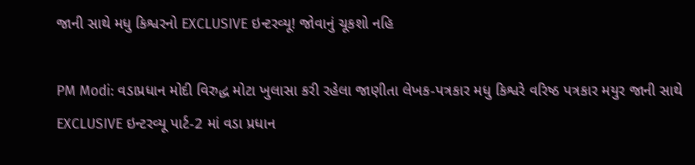જાની સાથે મધુ કિશ્વરનો EXCLUSIVE ઇન્ટરવ્યૂ! જોવાનું ચૂકશો નહિ

PM Modi: વડાપ્રધાન મોદી વિરુદ્ધ મોટા ખુલાસા કરી રહેલા જાણીતા લેખક-પત્રકાર મધુ કિશ્વરે વરિષ્ઠ પત્રકાર મયુર જાની સાથે EXCLUSIVE ઇન્ટરવ્યૂ પાર્ટ-2 માં વડા પ્રધાન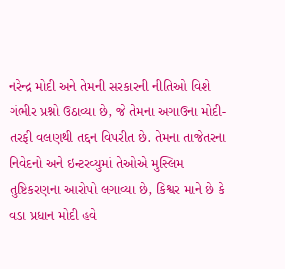નરેન્દ્ર મોદી અને તેમની સરકારની નીતિઓ વિશે ગંભીર પ્રશ્નો ઉઠાવ્યા છે, જે તેમના અગાઉના મોદી-તરફી વલણથી તદ્દન વિપરીત છે. તેમના તાજેતરના નિવેદનો અને ઇન્ટરવ્યુમાં તેઓએ મુસ્લિમ તુષ્ટિકરણના આરોપો લગાવ્યા છે, કિશ્વર માને છે કે વડા પ્રધાન મોદી હવે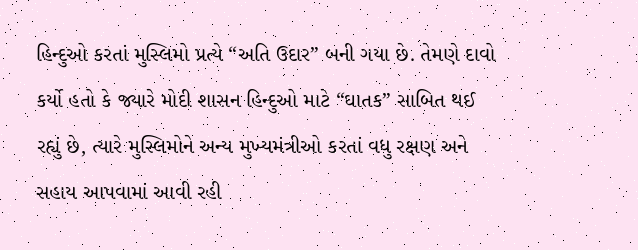હિન્દુઓ કરતાં મુસ્લિમો પ્રત્યે “અતિ ઉદાર” બની ગયા છે. તેમણે દાવો કર્યો હતો કે જ્યારે મોદી શાસન હિન્દુઓ માટે “ઘાતક” સાબિત થઈ રહ્યું છે, ત્યારે મુસ્લિમોને અન્ય મુખ્યમંત્રીઓ કરતાં વધુ રક્ષણ અને સહાય આપવામાં આવી રહી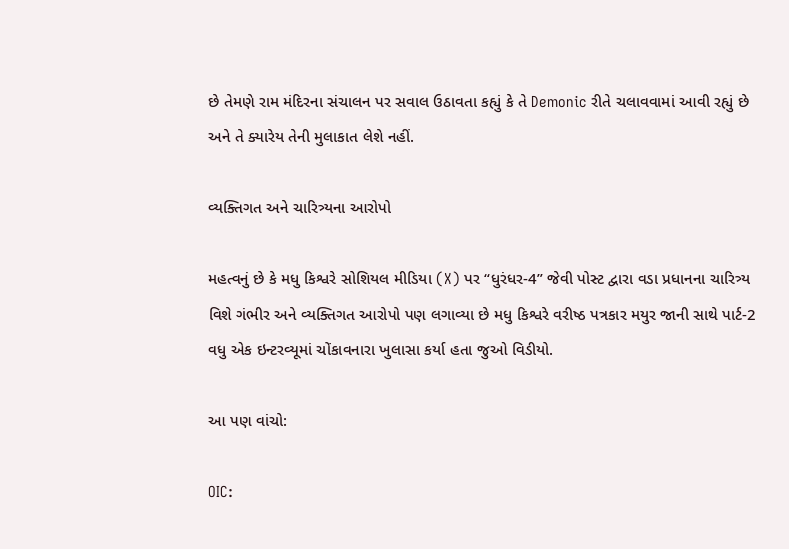છે તેમણે રામ મંદિરના સંચાલન પર સવાલ ઉઠાવતા કહ્યું કે તે Demonic રીતે ચલાવવામાં આવી રહ્યું છે અને તે ક્યારેય તેની મુલાકાત લેશે નહીં.

વ્યક્તિગત અને ચારિત્ર્યના આરોપો

મહત્વનું છે કે મધુ કિશ્વરે સોશિયલ મીડિયા (X) પર “ધુરંધર-4” જેવી પોસ્ટ દ્વારા વડા પ્રધાનના ચારિત્ર્ય વિશે ગંભીર અને વ્યક્તિગત આરોપો પણ લગાવ્યા છે મધુ કિશ્વરે વરીષ્ઠ પત્રકાર મયુર જાની સાથે પાર્ટ-2 વધુ એક ઇન્ટરવ્યૂમાં ચોંકાવનારા ખુલાસા કર્યા હતા જુઓ વિડીયો.

આ પણ વાંચો:

OIC: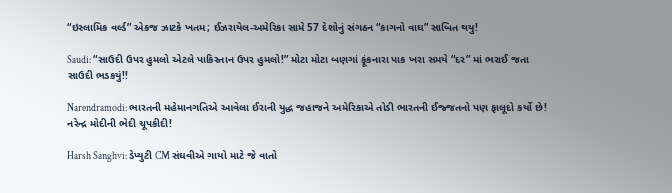“ઇસ્લામિક વર્લ્ડ” એકજ ઝાટકે ખતમ; ઈઝરાયેલ-અમેરિકા સામે 57 દેશોનું સંગઠન “કાગનો વાઘ” સાબિત થયુ!

Saudi: “સાઉદી ઉપર હુમલો એટલે પાકિસ્તાન ઉપર હુમલો!” મોટા મોટા બણગાં ફૂંકનારા પાક ખરા સમયે “દર” માં ભરાઈ જતા સાઉદી ભડકયું!!

Narendramodi: ભારતની મહેમાનગતિએ આવેલા ઈરાની યુદ્ધ જહાજને અમેરિકાએ તોડી ભારતની ઈજ્જતનો પણ ફાલૂદો કર્યો છે! નરેન્દ્ર મોદીની ભેદી ચૂપકીદી!

Harsh Sanghvi: ડેપ્યુટી CM સંઘવીએ ગાયો માટે જે વાતો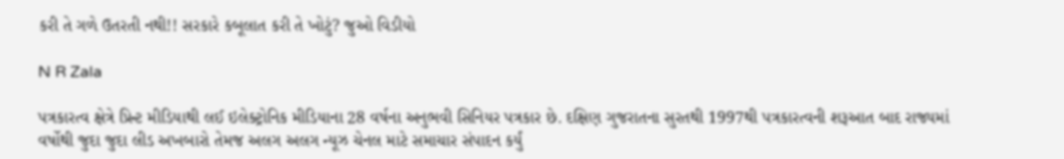કરી તે ગળે ઉતરતી નથી!! સરકારે કબૂલાત કરી તે ખોટું? જુઓ વિડીયો

N R Zala

પત્રકારત્વ ક્ષેત્રે પ્રિન્ટ મીડિયાથી લઈ ઇલેક્ટ્રોનિક મીડિયાના 28 વર્ષના અનુભવી સિનિયર પત્રકાર છે. દક્ષિણ ગુજરાતના સુરતથી 1997થી પત્રકારત્વની શરૂઆત બાદ રાજ્યમાં વર્ષોથી જુદા જુદા લીડ અખબારો તેમજ અલગ અલગ ન્યૂઝ ચેનલ માટે સમાચાર સંપાદન કર્યું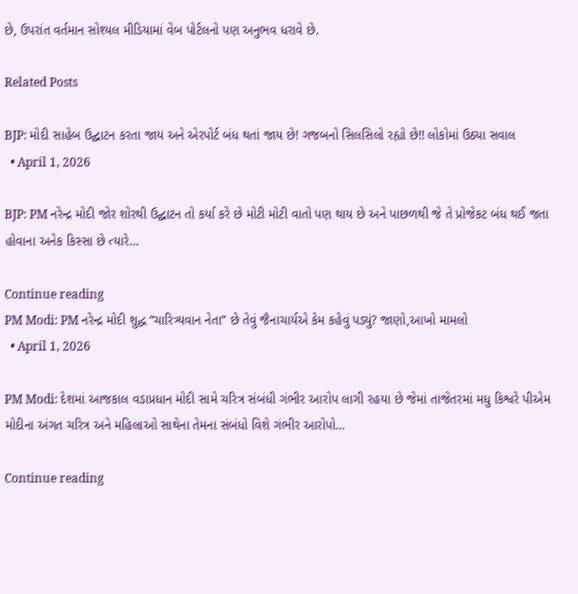છે, ઉપરાંત વર્તમાન સોશ્યલ મીડિયામાં વેબ પોર્ટલનો પણ અનુભવ ધરાવે છે.

Related Posts

BJP: મોદી સાહેબ ઉદ્ઘાટન કરતા જાય અને એરપોર્ટ બંધ થતાં જાય છે! ગજબનો સિલસિલો રહ્યો છે!! લોકોમાં ઉઠ્યા સવાલ
  • April 1, 2026

BJP: PM નરેન્દ્ર મોદી જોર શોરથી ઉદ્ઘાટન તો કર્યા કરે છે મોટી મોટી વાતો પણ થાય છે અને પાછળથી જે તે પ્રોજેકટ બંધ થઈ જતા હોવાના અનેક કિસ્સા છે ત્યારે…

Continue reading
PM Modi: PM નરેન્દ્ર મોદી શુદ્ધ “ચારિત્ર્યવાન નેતા” છે તેવું જૈનાચાર્યએ કેમ કહેવું પડ્યું? જાણો,આખો મામલો
  • April 1, 2026

PM Modi: દેશમાં આજકાલ વડાપ્રધાન મોદી સામે ચરિત્ર સંબંધી ગંભીર આરોપ લાગી રહયા છે જેમાં તાજેતરમાં મધુ કિશ્વરે પીએમ મોદીના અંગત ચરિત્ર અને મહિલાઓ સાથેના તેમના સંબંધો વિશે ગંભીર આરોપો…

Continue reading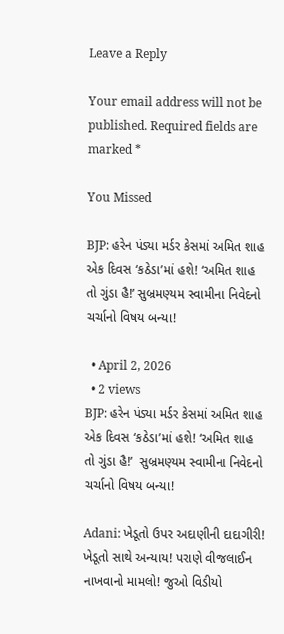Leave a Reply

Your email address will not be published. Required fields are marked *

You Missed

BJP: હરેન પંડ્યા મર્ડર કેસમાં અમિત શાહ એક દિવસ ‘કઠેડા’માં હશે! ‘અમિત શાહ તો ગુંડા હૈ!’ સુબ્રમણ્યમ સ્વામીના નિવેદનો ચર્ચાનો વિષય બન્યા!

  • April 2, 2026
  • 2 views
BJP: હરેન પંડ્યા મર્ડર કેસમાં અમિત શાહ એક દિવસ ‘કઠેડા’માં હશે! ‘અમિત શાહ તો ગુંડા હૈ!’  સુબ્રમણ્યમ સ્વામીના નિવેદનો ચર્ચાનો વિષય બન્યા!

Adani: ખેડૂતો ઉપર અદાણીની દાદાગીરી! ખેડૂતો સાથે અન્યાય! પરાણે વીજલાઈન નાખવાનો મામલો! જુઓ વિડીયો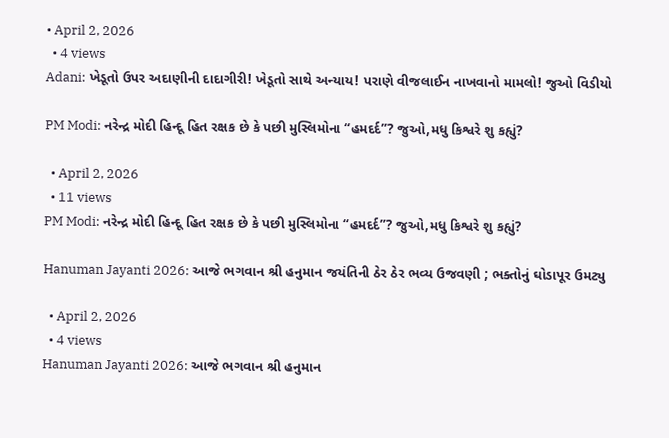• April 2, 2026
  • 4 views
Adani: ખેડૂતો ઉપર અદાણીની દાદાગીરી! ખેડૂતો સાથે અન્યાય! પરાણે વીજલાઈન નાખવાનો મામલો! જુઓ વિડીયો

PM Modi: નરેન્દ્ર મોદી હિન્દૂ હિત રક્ષક છે કે પછી મુસ્લિમોના “હમદર્દ”? જુઓ,મધુ કિશ્વરે શુ કહ્યું?

  • April 2, 2026
  • 11 views
PM Modi: નરેન્દ્ર મોદી હિન્દૂ હિત રક્ષક છે કે પછી મુસ્લિમોના “હમદર્દ”? જુઓ,મધુ કિશ્વરે શુ કહ્યું?

Hanuman Jayanti 2026: આજે ભગવાન શ્રી હનુમાન જયંતિની ઠેર ઠેર ભવ્ય ઉજવણી ; ભક્તોનું ઘોડાપૂર ઉમટ્યુ

  • April 2, 2026
  • 4 views
Hanuman Jayanti 2026: આજે ભગવાન શ્રી હનુમાન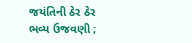જયંતિની ઠેર ઠેર ભવ્ય ઉજવણી ;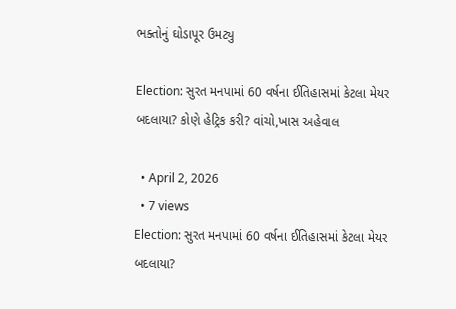ભક્તોનું ઘોડાપૂર ઉમટ્યુ

Election: સુરત મનપામાં 60 વર્ષના ઈતિહાસમાં કેટલા મેયર બદલાયા? કોણે હેટ્રિક કરી? વાંચો,ખાસ અહેવાલ

  • April 2, 2026
  • 7 views
Election: સુરત મનપામાં 60 વર્ષના ઈતિહાસમાં કેટલા મેયર બદલાયા?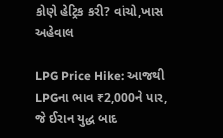કોણે હેટ્રિક કરી? વાંચો,ખાસ અહેવાલ

LPG Price Hike: આજથી LPGના ભાવ ₹2,000ને પાર, જે ઈરાન યુદ્ધ બાદ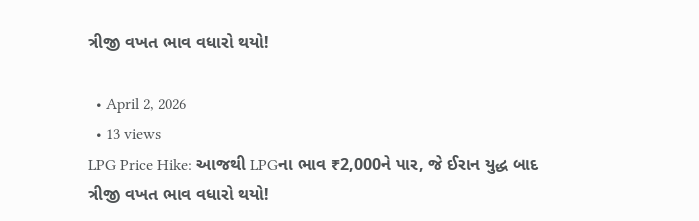ત્રીજી વખત ભાવ વધારો થયો!

  • April 2, 2026
  • 13 views
LPG Price Hike: આજથી LPGના ભાવ ₹2,000ને પાર, જે ઈરાન યુદ્ધ બાદ ત્રીજી વખત ભાવ વધારો થયો!